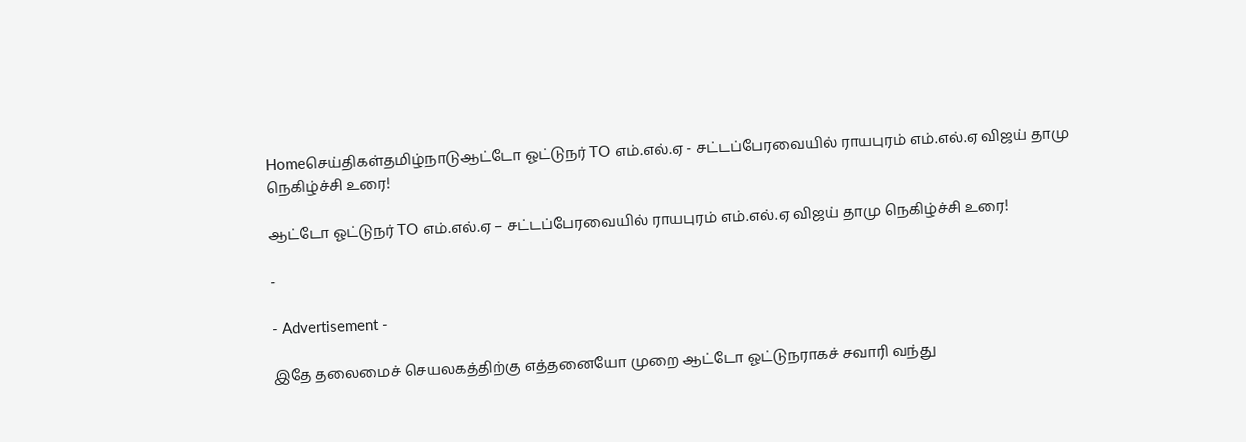Homeசெய்திகள்தமிழ்நாடுஆட்டோ ஓட்டுநர் TO எம்.எல்.ஏ - சட்டப்பேரவையில் ராயபுரம் எம்.எல்.ஏ விஜய் தாமு நெகிழ்ச்சி உரை!

ஆட்டோ ஓட்டுநர் TO எம்.எல்.ஏ – சட்டப்பேரவையில் ராயபுரம் எம்.எல்.ஏ விஜய் தாமு நெகிழ்ச்சி உரை!

-

- Advertisement -

இதே தலைமைச் செயலகத்திற்கு எத்தனையோ முறை ஆட்டோ ஓட்டுநராகச் சவாரி வந்து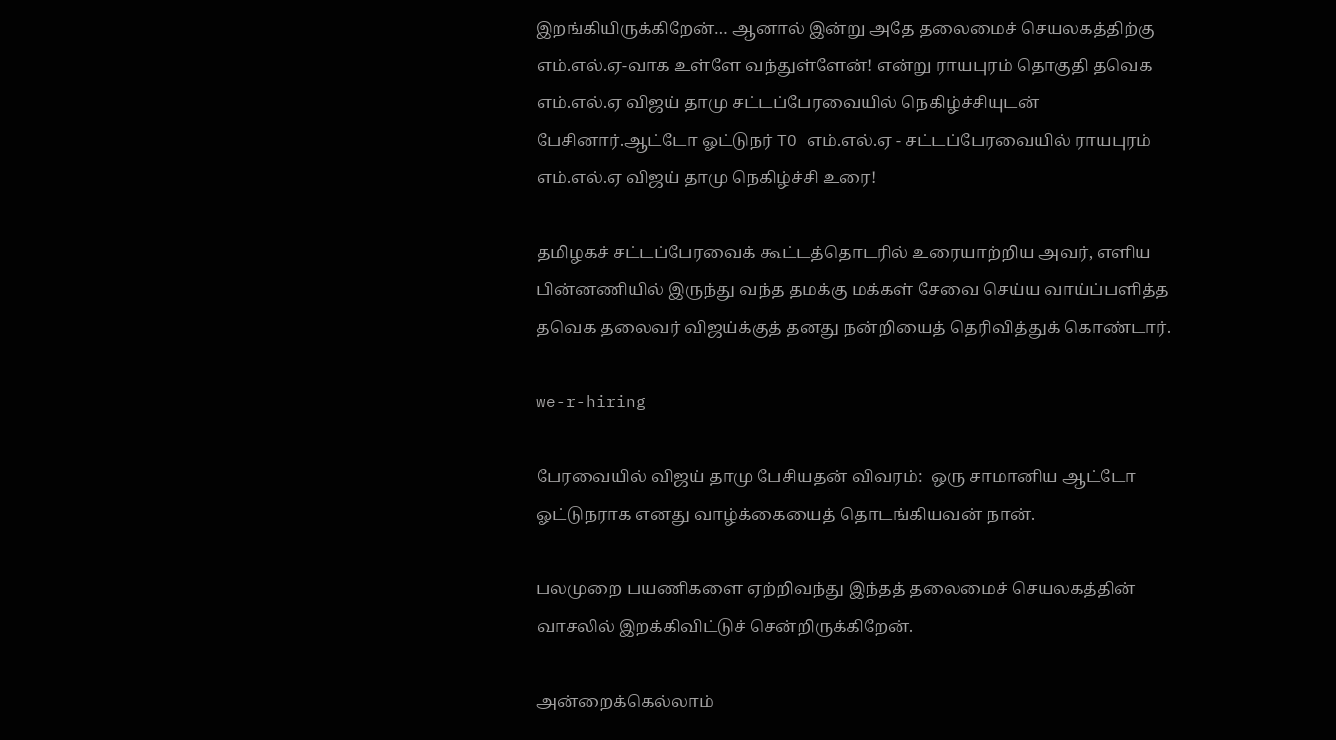இறங்கியிருக்கிறேன்… ஆனால் இன்று அதே தலைமைச் செயலகத்திற்கு எம்.எல்.ஏ-வாக உள்ளே வந்துள்ளேன்! என்று ராயபுரம் தொகுதி தவெக எம்.எல்.ஏ விஜய் தாமு சட்டப்பேரவையில் நெகிழ்ச்சியுடன் பேசினார்.ஆட்டோ ஓட்டுநர் TO எம்.எல்.ஏ - சட்டப்பேரவையில் ராயபுரம் எம்.எல்.ஏ விஜய் தாமு நெகிழ்ச்சி உரை!

தமிழகச் சட்டப்பேரவைக் கூட்டத்தொடரில் உரையாற்றிய அவர், எளிய பின்னணியில் இருந்து வந்த தமக்கு மக்கள் சேவை செய்ய வாய்ப்பளித்த தவெக தலைவர் விஜய்க்குத் தனது நன்றியைத் தெரிவித்துக் கொண்டார்.

we-r-hiring

பேரவையில் விஜய் தாமு பேசியதன் விவரம்:  ஒரு சாமானிய ஆட்டோ ஓட்டுநராக எனது வாழ்க்கையைத் தொடங்கியவன் நான்.

பலமுறை பயணிகளை ஏற்றிவந்து இந்தத் தலைமைச் செயலகத்தின் வாசலில் இறக்கிவிட்டுச் சென்றிருக்கிறேன்.

அன்றைக்கெல்லாம்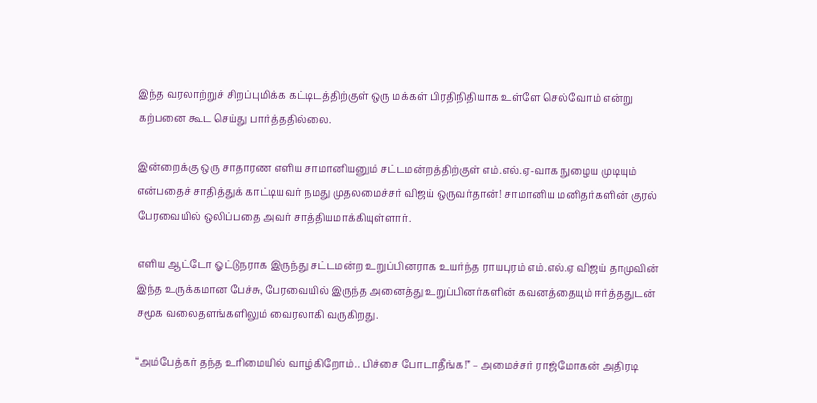இந்த வரலாற்றுச் சிறப்புமிக்க கட்டிடத்திற்குள் ஒரு மக்கள் பிரதிநிதியாக உள்ளே செல்வோம் என்று கற்பனை கூட செய்து பார்த்ததில்லை.

இன்றைக்கு ஒரு சாதாரண எளிய சாமானியனும் சட்டமன்றத்திற்குள் எம்.எல்.ஏ-வாக நுழைய முடியும் என்பதைச் சாதித்துக் காட்டியவர் நமது முதலமைச்சர் விஜய் ஒருவர்தான்! சாமானிய மனிதர்களின் குரல் பேரவையில் ஒலிப்பதை அவர் சாத்தியமாக்கியுள்ளார்.

எளிய ஆட்டோ ஓட்டுநராக இருந்து சட்டமன்ற உறுப்பினராக உயர்ந்த ராயபுரம் எம்.எல்.ஏ விஜய் தாமுவின் இந்த உருக்கமான பேச்சு, பேரவையில் இருந்த அனைத்து உறுப்பினர்களின் கவனத்தையும் ஈர்த்ததுடன் சமூக வலைதளங்களிலும் வைரலாகி வருகிறது.

“அம்பேத்கர் தந்த உரிமையில் வாழ்கிறோம்.. பிச்சை போடாதீங்க!” – அமைச்சர் ராஜ்மோகன் அதிரடி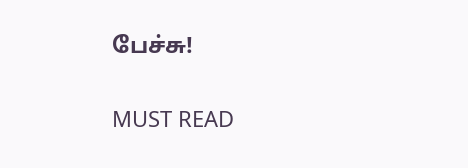பேச்சு!

MUST READ